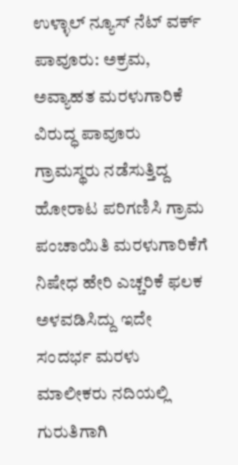ಉಳ್ಳಾಲ್ ನ್ಯೂಸ್ ನೆಟ್ ವರ್ಕ್
ಪಾವೂರು: ಅಕ್ರಮ, ಅವ್ಯಾಹತ ಮರಳುಗಾರಿಕೆ ವಿರುದ್ಧ ಪಾವೂರು ಗ್ರಾಮಸ್ಥರು ನಡೆಸುತ್ತಿದ್ದ ಹೋರಾಟ ಪರಿಗಣಿಸಿ ಗ್ರಾಮ ಪಂಚಾಯಿತಿ ಮರಳುಗಾರಿಕೆಗೆ ನಿಷೇಧ ಹೇರಿ ಎಚ್ಚರಿಕೆ ಫಲಕ ಅಳವಡಿಸಿದ್ದು ಇದೇ ಸಂದರ್ಭ ಮರಳು ಮಾಲೀಕರು ನದಿಯಲ್ಲಿ ಗುರುತಿಗಾಗಿ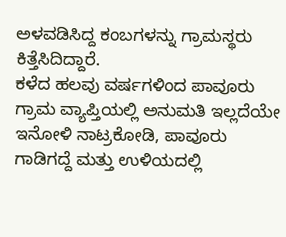ಅಳವಡಿಸಿದ್ದ ಕಂಬಗಳನ್ನು ಗ್ರಾಮಸ್ಥರು ಕಿತ್ತೆಸಿದಿದ್ದಾರೆ.
ಕಳೆದ ಹಲವು ವರ್ಷಗಳಿಂದ ಪಾವೂರು ಗ್ರಾಮ ವ್ಯಾಪ್ತಿಯಲ್ಲಿ ಅನುಮತಿ ಇಲ್ಲದೆಯೇ ಇನೋಳಿ ನಾಟ್ರಕೋಡಿ, ಪಾವೂರು ಗಾಡಿಗದ್ದೆ ಮತ್ತು ಉಳಿಯದಲ್ಲಿ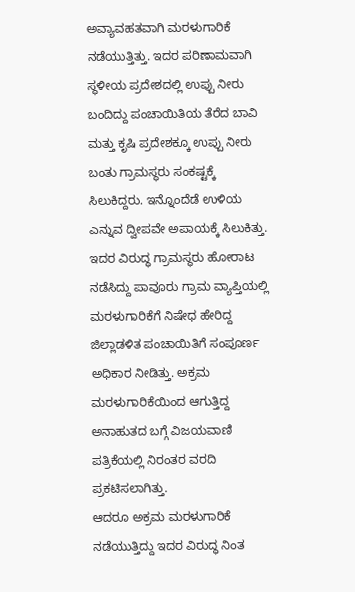ಅವ್ಯಾವಹತವಾಗಿ ಮರಳುಗಾರಿಕೆ ನಡೆಯುತ್ತಿತ್ತು. ಇದರ ಪರಿಣಾಮವಾಗಿ ಸ್ಥಳೀಯ ಪ್ರದೇಶದಲ್ಲಿ ಉಪ್ಪು ನೀರು ಬಂದಿದ್ದು ಪಂಚಾಯಿತಿಯ ತೆರೆದ ಬಾವಿ ಮತ್ತು ಕೃಷಿ ಪ್ರದೇಶಕ್ಕೂ ಉಪ್ಪು ನೀರು ಬಂತು ಗ್ರಾಮಸ್ಥರು ಸಂಕಷ್ಟಕ್ಕೆ ಸಿಲುಕಿದ್ದರು. ಇನ್ನೊಂದೆಡೆ ಉಳಿಯ ಎನ್ನುವ ದ್ವೀಪವೇ ಅಪಾಯಕ್ಕೆ ಸಿಲುಕಿತ್ತು. ಇದರ ವಿರುದ್ಧ ಗ್ರಾಮಸ್ಥರು ಹೋರಾಟ ನಡೆಸಿದ್ದು ಪಾವೂರು ಗ್ರಾಮ ವ್ಯಾಪ್ತಿಯಲ್ಲಿ ಮರಳುಗಾರಿಕೆಗೆ ನಿಷೇಧ ಹೇರಿದ್ದ ಜಿಲ್ಲಾಡಳಿತ ಪಂಚಾಯಿತಿಗೆ ಸಂಪೂರ್ಣ ಅಧಿಕಾರ ನೀಡಿತ್ತು. ಅಕ್ರಮ ಮರಳುಗಾರಿಕೆಯಿಂದ ಆಗುತ್ತಿದ್ದ ಅನಾಹುತದ ಬಗ್ಗೆ ವಿಜಯವಾಣಿ ಪತ್ರಿಕೆಯಲ್ಲಿ ನಿರಂತರ ವರದಿ ಪ್ರಕಟಿಸಲಾಗಿತ್ತು.
ಆದರೂ ಅಕ್ರಮ ಮರಳುಗಾರಿಕೆ ನಡೆಯುತ್ತಿದ್ದು ಇದರ ವಿರುದ್ಧ ನಿಂತ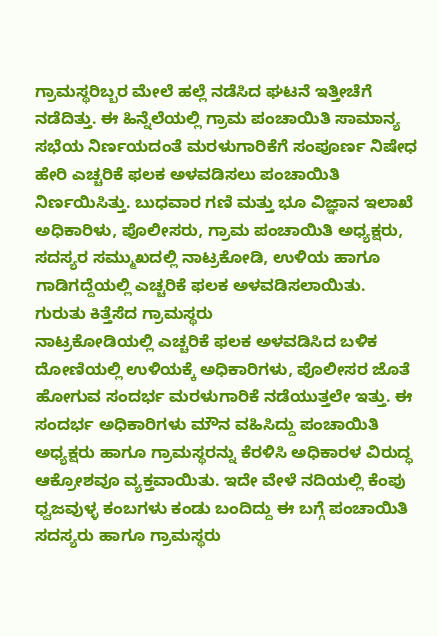ಗ್ರಾಮಸ್ಥರಿಬ್ಬರ ಮೇಲೆ ಹಲ್ಲೆ ನಡೆಸಿದ ಘಟನೆ ಇತ್ತೀಚೆಗೆ ನಡೆದಿತ್ತು. ಈ ಹಿನ್ನೆಲೆಯಲ್ಲಿ ಗ್ರಾಮ ಪಂಚಾಯಿತಿ ಸಾಮಾನ್ಯ ಸಭೆಯ ನಿರ್ಣಯದಂತೆ ಮರಳುಗಾರಿಕೆಗೆ ಸಂಪೂರ್ಣ ನಿಷೇಧ ಹೇರಿ ಎಚ್ಚರಿಕೆ ಫಲಕ ಅಳವಡಿಸಲು ಪಂಚಾಯಿತಿ ನಿರ್ಣಯಿಸಿತ್ತು. ಬುಧವಾರ ಗಣಿ ಮತ್ತು ಭೂ ವಿಜ್ಞಾನ ಇಲಾಖೆ ಅಧಿಕಾರಿಳು, ಪೊಲೀಸರು, ಗ್ರಾಮ ಪಂಚಾಯಿತಿ ಅಧ್ಯಕ್ಷರು, ಸದಸ್ಯರ ಸಮ್ಮುಖದಲ್ಲಿ ನಾಟ್ರಕೋಡಿ, ಉಳಿಯ ಹಾಗೂ ಗಾಡಿಗದ್ದೆಯಲ್ಲಿ ಎಚ್ಚರಿಕೆ ಫಲಕ ಅಳವಡಿಸಲಾಯಿತು.
ಗುರುತು ಕಿತ್ತೆಸೆದ ಗ್ರಾಮಸ್ಥರು
ನಾಟ್ರಕೋಡಿಯಲ್ಲಿ ಎಚ್ಚರಿಕೆ ಫಲಕ ಅಳವಡಿಸಿದ ಬಳಿಕ ದೋಣಿಯಲ್ಲಿ ಉಳಿಯಕ್ಕೆ ಅಧಿಕಾರಿಗಳು, ಪೊಲೀಸರ ಜೊತೆ ಹೋಗುವ ಸಂದರ್ಭ ಮರಳುಗಾರಿಕೆ ನಡೆಯುತ್ತಲೇ ಇತ್ತು. ಈ ಸಂದರ್ಭ ಅಧಿಕಾರಿಗಳು ಮೌನ ವಹಿಸಿದ್ದು ಪಂಚಾಯಿತಿ ಅಧ್ಯಕ್ಷರು ಹಾಗೂ ಗ್ರಾಮಸ್ಥರನ್ನು ಕೆರಳಿಸಿ ಅಧಿಕಾರಳ ವಿರುದ್ಧ ಆಕ್ರೋಶವೂ ವ್ಯಕ್ತವಾಯಿತು. ಇದೇ ವೇಳೆ ನದಿಯಲ್ಲಿ ಕೆಂಪು ಧ್ವಜವುಳ್ಳ ಕಂಬಗಳು ಕಂಡು ಬಂದಿದ್ದು ಈ ಬಗ್ಗೆ ಪಂಚಾಯಿತಿ ಸದಸ್ಯರು ಹಾಗೂ ಗ್ರಾಮಸ್ಥರು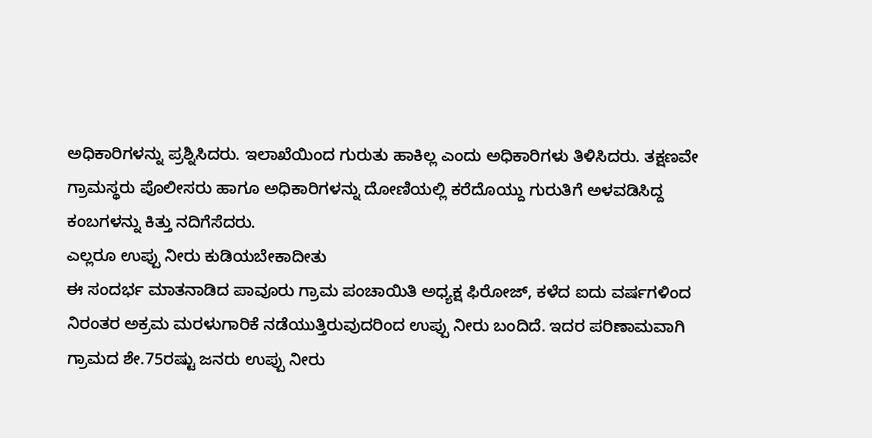ಅಧಿಕಾರಿಗಳನ್ನು ಪ್ರಶ್ನಿಸಿದರು. ಇಲಾಖೆಯಿಂದ ಗುರುತು ಹಾಕಿಲ್ಲ ಎಂದು ಅಧಿಕಾರಿಗಳು ತಿಳಿಸಿದರು. ತಕ್ಷಣವೇ ಗ್ರಾಮಸ್ಥರು ಪೊಲೀಸರು ಹಾಗೂ ಅಧಿಕಾರಿಗಳನ್ನು ದೋಣಿಯಲ್ಲಿ ಕರೆದೊಯ್ದು ಗುರುತಿಗೆ ಅಳವಡಿಸಿದ್ದ ಕಂಬಗಳನ್ನು ಕಿತ್ತು ನದಿಗೆಸೆದರು.
ಎಲ್ಲರೂ ಉಪ್ಪು ನೀರು ಕುಡಿಯಬೇಕಾದೀತು
ಈ ಸಂದರ್ಭ ಮಾತನಾಡಿದ ಪಾವೂರು ಗ್ರಾಮ ಪಂಚಾಯಿತಿ ಅಧ್ಯಕ್ಷ ಫಿರೋಜ್, ಕಳೆದ ಐದು ವರ್ಷಗಳಿಂದ ನಿರಂತರ ಅಕ್ರಮ ಮರಳುಗಾರಿಕೆ ನಡೆಯುತ್ತಿರುವುದರಿಂದ ಉಪ್ಪು ನೀರು ಬಂದಿದೆ. ಇದರ ಪರಿಣಾಮವಾಗಿ ಗ್ರಾಮದ ಶೇ.75ರಷ್ಟು ಜನರು ಉಪ್ಪು ನೀರು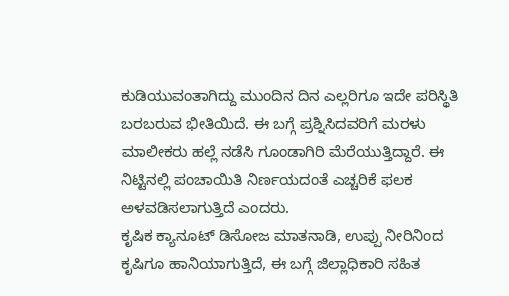ಕುಡಿಯುವಂತಾಗಿದ್ದು ಮುಂದಿನ ದಿನ ಎಲ್ಲರಿಗೂ ಇದೇ ಪರಿಸ್ಥಿತಿ ಬರಬರುವ ಭೀತಿಯಿದೆ. ಈ ಬಗ್ಗೆ ಪ್ರಶ್ನಿಸಿದವರಿಗೆ ಮರಳು ಮಾಲೀಕರು ಹಲ್ಲೆ ನಡೆಸಿ ಗೂಂಡಾಗಿರಿ ಮೆರೆಯುತ್ತಿದ್ದಾರೆ. ಈ ನಿಟ್ಟಿನಲ್ಲಿ ಪಂಚಾಯಿತಿ ನಿರ್ಣಯದಂತೆ ಎಚ್ಚರಿಕೆ ಫಲಕ ಅಳವಡಿಸಲಾಗುತ್ತಿದೆ ಎಂದರು.
ಕೃಷಿಕ ಕ್ಯಾನೂಟ್ ಡಿಸೋಜ ಮಾತನಾಡಿ, ಉಪ್ಪು ನೀರಿನಿಂದ ಕೃಷಿಗೂ ಹಾನಿಯಾಗುತ್ತಿದೆ, ಈ ಬಗ್ಗೆ ಜಿಲ್ಲಾಧಿಕಾರಿ ಸಹಿತ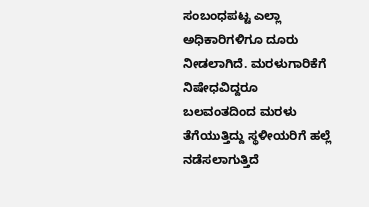ಸಂಬಂಧಪಟ್ಟ ಎಲ್ಲಾ ಅಧಿಕಾರಿಗಳಿಗೂ ದೂರು ನೀಡಲಾಗಿದೆ. ಮರಳುಗಾರಿಕೆಗೆ ನಿಷೇಧವಿದ್ದರೂ ಬಲವಂತದಿಂದ ಮರಳು ತೆಗೆಯುತ್ತಿದ್ದು ಸ್ಥಳೀಯರಿಗೆ ಹಲ್ಲೆ ನಡೆಸಲಾಗುತ್ತಿದೆ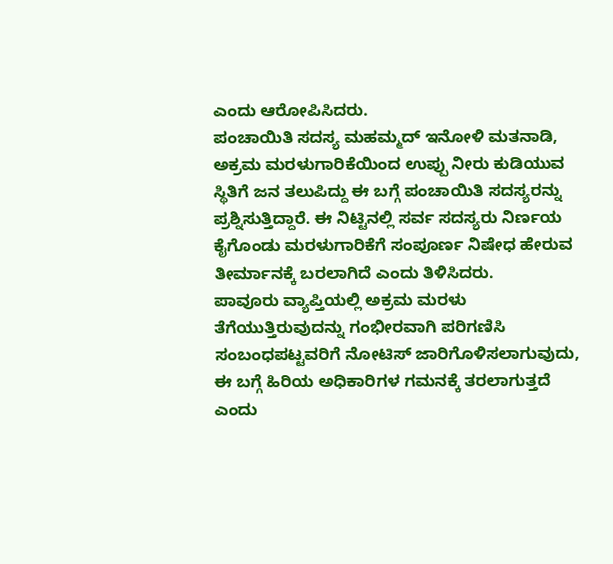ಎಂದು ಆರೋಪಿಸಿದರು.
ಪಂಚಾಯಿತಿ ಸದಸ್ಯ ಮಹಮ್ಮದ್ ಇನೋಳಿ ಮತನಾಡಿ, ಅಕ್ರಮ ಮರಳುಗಾರಿಕೆಯಿಂದ ಉಪ್ಪು ನೀರು ಕುಡಿಯುವ ಸ್ಥಿತಿಗೆ ಜನ ತಲುಪಿದ್ದು ಈ ಬಗ್ಗೆ ಪಂಚಾಯಿತಿ ಸದಸ್ಯರನ್ನು ಪ್ರಶ್ನಿಸುತ್ತಿದ್ದಾರೆ. ಈ ನಿಟ್ಟಿನಲ್ಲಿ ಸರ್ವ ಸದಸ್ಯರು ನಿರ್ಣಯ ಕೈಗೊಂಡು ಮರಳುಗಾರಿಕೆಗೆ ಸಂಪೂರ್ಣ ನಿಷೇಧ ಹೇರುವ ತೀರ್ಮಾನಕ್ಕೆ ಬರಲಾಗಿದೆ ಎಂದು ತಿಳಿಸಿದರು.
ಪಾವೂರು ವ್ಯಾಪ್ತಿಯಲ್ಲಿ ಅಕ್ರಮ ಮರಳು ತೆಗೆಯುತ್ತಿರುವುದನ್ನು ಗಂಭೀರವಾಗಿ ಪರಿಗಣಿಸಿ ಸಂಬಂಧಪಟ್ಟವರಿಗೆ ನೋಟಿಸ್ ಜಾರಿಗೊಳಿಸಲಾಗುವುದು, ಈ ಬಗ್ಗೆ ಹಿರಿಯ ಅಧಿಕಾರಿಗಳ ಗಮನಕ್ಕೆ ತರಲಾಗುತ್ತದೆ ಎಂದು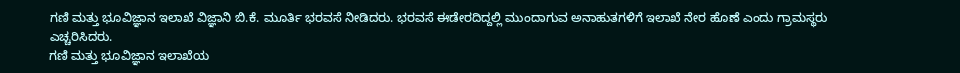ಗಣಿ ಮತ್ತು ಭೂವಿಜ್ಞಾನ ಇಲಾಖೆ ವಿಜ್ಞಾನಿ ಬಿ.ಕೆ. ಮೂರ್ತಿ ಭರವಸೆ ನೀಡಿದರು. ಭರವಸೆ ಈಡೇರದಿದ್ದಲ್ಲಿ ಮುಂದಾಗುವ ಅನಾಹುತಗಳಿಗೆ ಇಲಾಖೆ ನೇರ ಹೊಣೆ ಎಂದು ಗ್ರಾಮಸ್ಥರು ಎಚ್ಚರಿಸಿದರು.
ಗಣಿ ಮತ್ತು ಭೂವಿಜ್ಞಾನ ಇಲಾಖೆಯ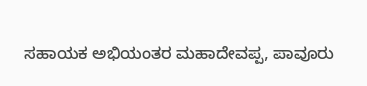ಸಹಾಯಕ ಅಭಿಯಂತರ ಮಹಾದೇವಪ್ಪ, ಪಾವೂರು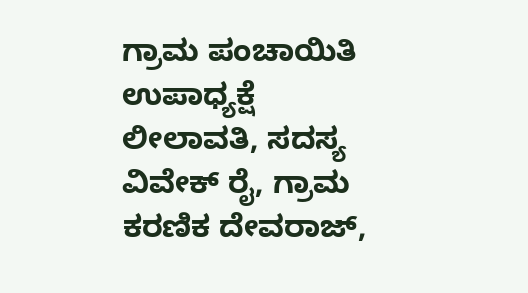ಗ್ರಾಮ ಪಂಚಾಯಿತಿ ಉಪಾಧ್ಯಕ್ಷೆ ಲೀಲಾವತಿ, ಸದಸ್ಯ ವಿವೇಕ್ ರೈ, ಗ್ರಾಮ ಕರಣಿಕ ದೇವರಾಜ್,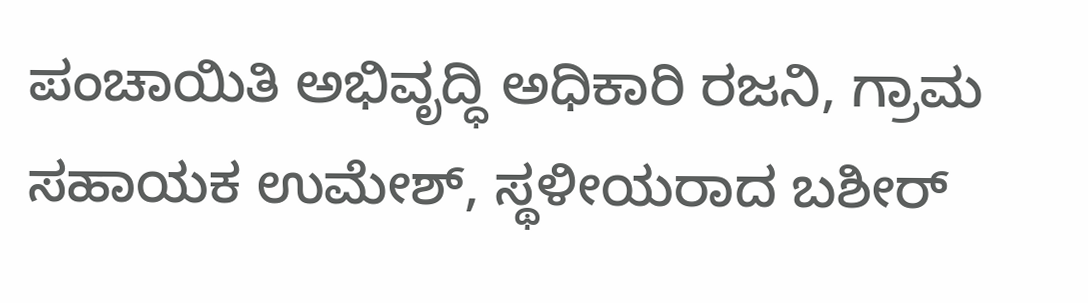ಪಂಚಾಯಿತಿ ಅಭಿವೃದ್ಧಿ ಅಧಿಕಾರಿ ರಜನಿ, ಗ್ರಾಮ ಸಹಾಯಕ ಉಮೇಶ್, ಸ್ಥಳೀಯರಾದ ಬಶೀರ್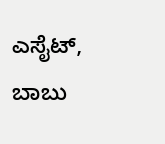ಎಸೈಟ್, ಬಾಬು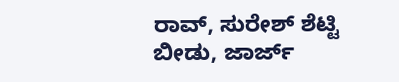ರಾವ್, ಸುರೇಶ್ ಶೆಟ್ಟಿ ಬೀಡು, ಜಾರ್ಜ್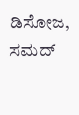ಡಿಸೋಜ, ಸಮದ್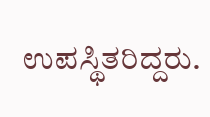ಉಪಸ್ಥಿತರಿದ್ದರು.